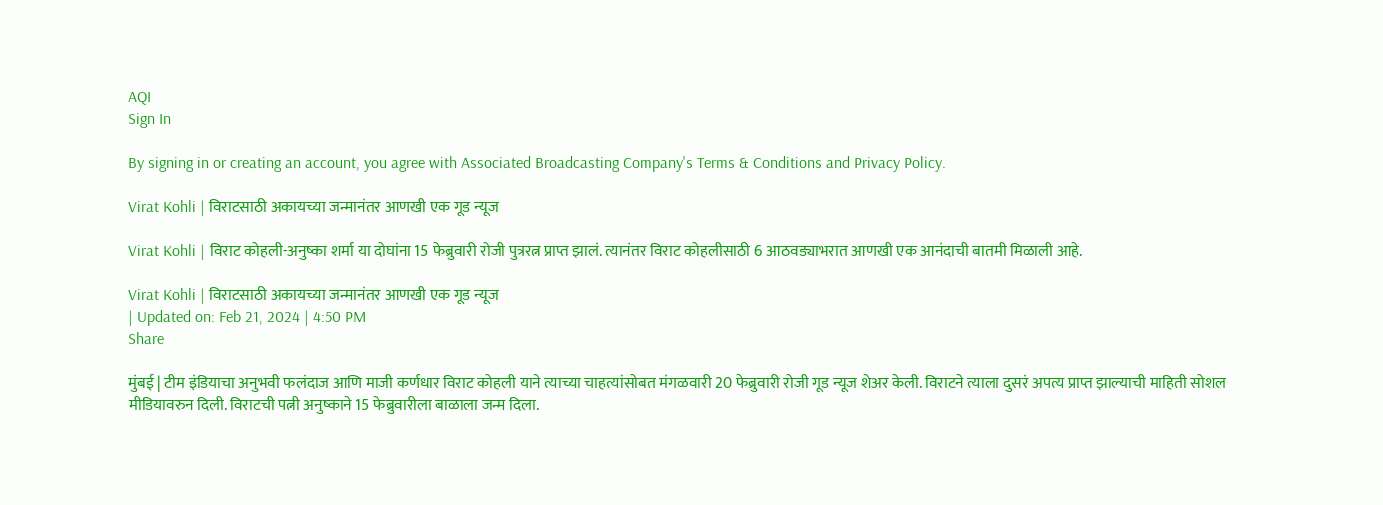AQI
Sign In

By signing in or creating an account, you agree with Associated Broadcasting Company's Terms & Conditions and Privacy Policy.

Virat Kohli | विराटसाठी अकायच्या जन्मानंतर आणखी एक गूड न्यूज

Virat Kohli | विराट कोहली-अनुष्का शर्मा या दोघांना 15 फेब्रुवारी रोजी पुत्ररत्न प्राप्त झालं. त्यानंतर विराट कोहलीसाठी 6 आठवड्याभरात आणखी एक आनंदाची बातमी मिळाली आहे.

Virat Kohli | विराटसाठी अकायच्या जन्मानंतर आणखी एक गूड न्यूज
| Updated on: Feb 21, 2024 | 4:50 PM
Share

मुंबई | टीम इंडियाचा अनुभवी फलंदाज आणि माजी कर्णधार विराट कोहली याने त्याच्या चाहत्यांसोबत मंगळवारी 20 फेब्रुवारी रोजी गूड न्यूज शेअर केली. विराटने त्याला दुसरं अपत्य प्राप्त झाल्याची माहिती सोशल मीडियावरुन दिली. विराटची पत्नी अनुष्काने 15 फेब्रुवारीला बाळाला जन्म दिला.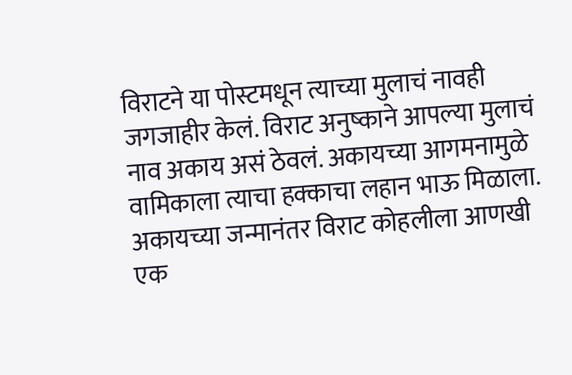विराटने या पोस्टमधून त्याच्या मुलाचं नावही जगजाहीर केलं. विराट अनुष्काने आपल्या मुलाचं नाव अकाय असं ठेवलं. अकायच्या आगमनामुळे वामिकाला त्याचा हक्काचा लहान भाऊ मिळाला. अकायच्या जन्मानंतर विराट कोहलीला आणखी एक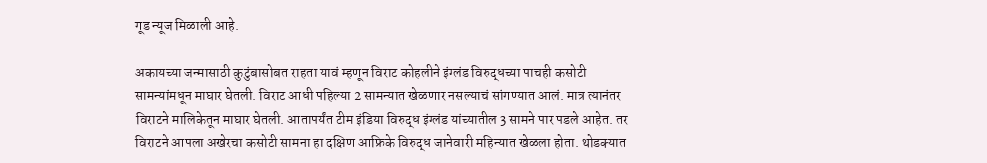गूड न्यूज मिळाली आहे.

अकायच्या जन्मासाठी कुटुंबासोबत राहता यावं म्हणून विराट कोहलीने इंग्लंड विरुद्धच्या पाचही कसोटी सामन्यांमधून माघार घेतली. विराट आधी पहिल्या 2 सामन्यात खेळणार नसल्याचं सांगण्यात आलं. मात्र त्यानंतर विराटने मालिकेतून माघार घेतली. आतापर्यंत टीम इंडिया विरुद्ध इंग्लंड यांच्यातील 3 सामने पार पडले आहेत. तर विराटने आपला अखेरचा कसोटी सामना हा दक्षिण आफ्रिके विरुद्ध जानेवारी महिन्यात खेळला होता. थोडक्यात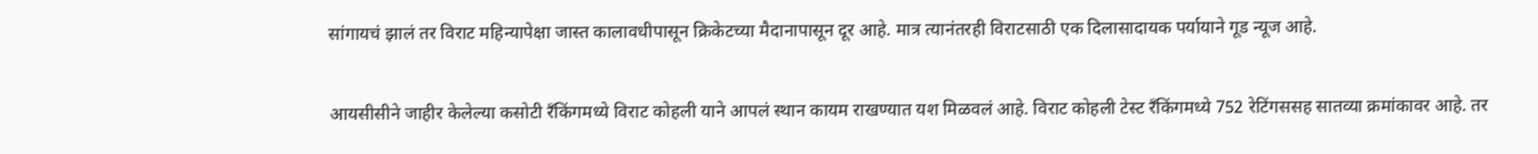सांगायचं झालं तर विराट महिन्यापेक्षा जास्त कालावधीपासून क्रिकेटच्या मैदानापासून दूर आहे. मात्र त्यानंतरही विराटसाठी एक दिलासादायक पर्यायाने गूड न्यूज आहे.

आयसीसीने जाहीर केलेल्या कसोटी रँकिंगमध्ये विराट कोहली याने आपलं स्थान कायम राखण्यात यश मिळवलं आहे. विराट कोहली टेस्ट रँकिंगमध्ये 752 रेटिंगससह सातव्या क्रमांकावर आहे. तर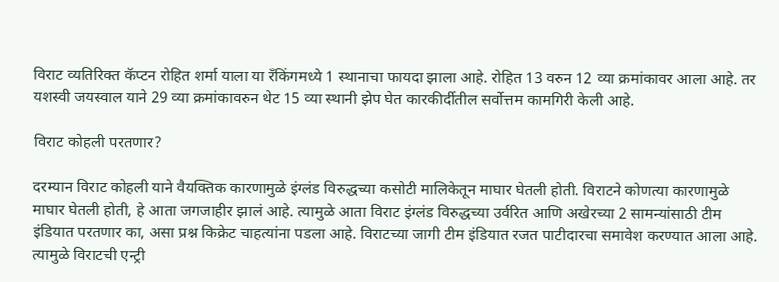विराट व्यतिरिक्त कॅप्टन रोहित शर्मा याला या रँकिंगमध्ये 1 स्थानाचा फायदा झाला आहे. रोहित 13 वरुन 12 व्या क्रमांकावर आला आहे. तर यशस्वी जयस्वाल याने 29 व्या क्रमांकावरुन थेट 15 व्या स्थानी झेप घेत कारकीर्दीतील सर्वोत्तम कामगिरी केली आहे.

विराट कोहली परतणार?

दरम्यान विराट कोहली याने वैयक्तिक कारणामुळे इंग्लंड विरुद्धच्या कसोटी मालिकेतून माघार घेतली होती. विराटने कोणत्या कारणामुळे माघार घेतली होती, हे आता जगजाहीर झालं आहे. त्यामुळे आता विराट इंग्लंड विरुद्धच्या उर्वरित आणि अखेरच्या 2 सामन्यांसाठी टीम इंडियात परतणार का, असा प्रश्न किक्रेट चाहत्यांना पडला आहे. विराटच्या जागी टीम इंडियात रजत पाटीदारचा समावेश करण्यात आला आहे. त्यामुळे विराटची एन्ट्री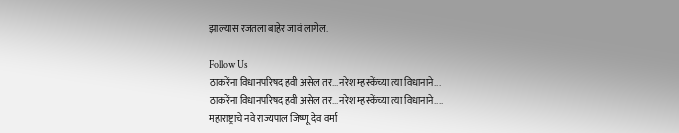झाल्यास रजतला बाहेर जावं लागेल.

Follow Us
ठाकरेंना विधानपरिषद हवी असेल तर...नरेश म्हस्केंच्या त्या विधानाने...
ठाकरेंना विधानपरिषद हवी असेल तर...नरेश म्हस्केंच्या त्या विधानाने....
महाराष्ट्राचे नवे राज्यपाल जिष्णू देव वर्मा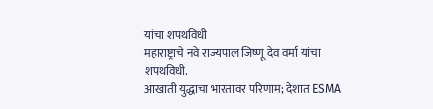यांचा शपथविधी
महाराष्ट्राचे नवे राज्यपाल जिष्णू देव वर्मा यांचा शपथविधी.
आखाती युद्धाचा भारतावर परिणाम; देशात ESMA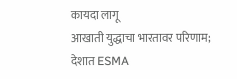कायदा लागू
आखाती युद्धाचा भारतावर परिणाम; देशात ESMA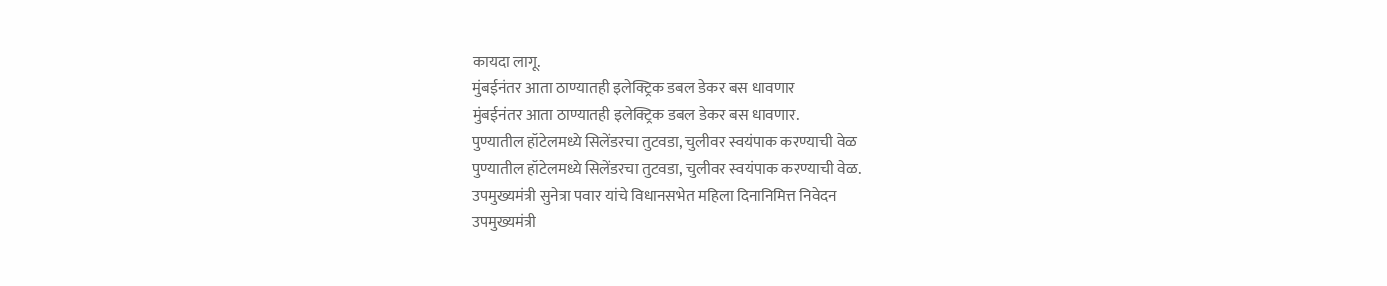कायदा लागू.
मुंबईनंतर आता ठाण्यातही इलेक्ट्रिक डबल डेकर बस धावणार
मुंबईनंतर आता ठाण्यातही इलेक्ट्रिक डबल डेकर बस धावणार.
पुण्यातील हॉटेलमध्ये सिलेंडरचा तुटवडा, चुलीवर स्वयंपाक करण्याची वेळ
पुण्यातील हॉटेलमध्ये सिलेंडरचा तुटवडा, चुलीवर स्वयंपाक करण्याची वेळ.
उपमुख्यमंत्री सुनेत्रा पवार यांचे विधानसभेत महिला दिनानिमित्त निवेदन
उपमुख्यमंत्री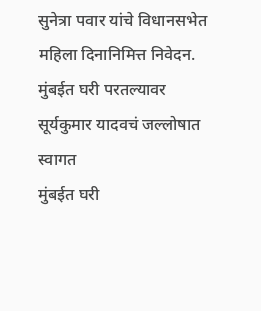सुनेत्रा पवार यांचे विधानसभेत महिला दिनानिमित्त निवेदन.
मुंबईत घरी परतल्यावर सूर्यकुमार यादवचं जल्लोषात स्वागत
मुंबईत घरी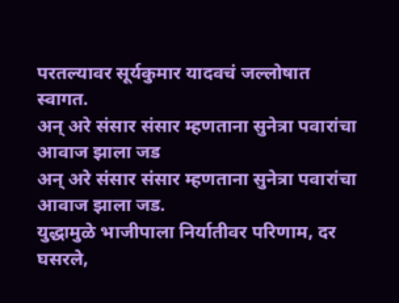परतल्यावर सूर्यकुमार यादवचं जल्लोषात स्वागत.
अन् अरे संसार संसार म्हणताना सुनेत्रा पवारांचा आवाज झाला जड
अन् अरे संसार संसार म्हणताना सुनेत्रा पवारांचा आवाज झाला जड.
युद्धामुळे भाजीपाला निर्यातीवर परिणाम, दर घसरले,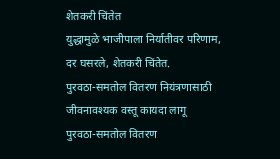शेतकरी चिंतेत
युद्धामुळे भाजीपाला निर्यातीवर परिणाम, दर घसरले, शेतकरी चिंतेत.
पुरवठा-समतोल वितरण नियंत्रणासाठी जीवनावश्यक वस्तू कायदा लागू
पुरवठा-समतोल वितरण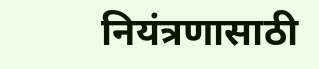नियंत्रणासाठी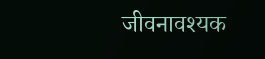जीवनावश्यक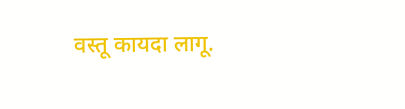वस्तू कायदा लागू.